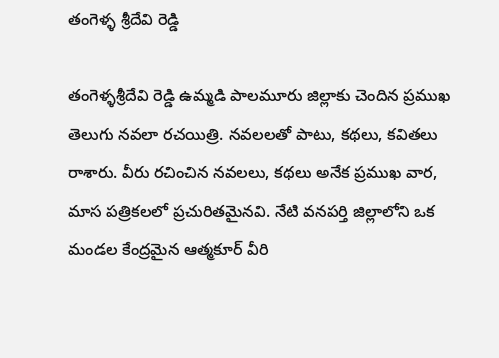తంగెళ్ళ శ్రీదేవి రెడ్డి

తంగెళ్ళశ్రీదేవి రెడ్డి ఉమ్మడి పాలమూరు జిల్లాకు చెందిన ప్రముఖ తెలుగు నవలా రచయిత్రి. నవలలతో పాటు, కథలు, కవితలు రాశారు. వీరు రచించిన నవలలు, కథలు అనేక ప్రముఖ వార, మాస పత్రికలలో ప్రచురితమైనవి. నేటి వనపర్తి జిల్లాలోని ఒక మండల కేంద్రమైన ఆత్మకూర్ వీరి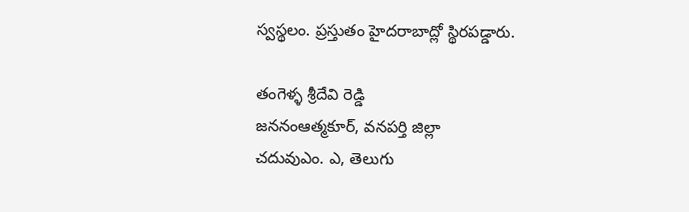స్వస్థలం. ప్రస్తుతం హైదరాబాద్లో స్థిరపడ్డారు.

తంగెళ్ళ శ్రీదేవి రెడ్డి
జననంఆత్మకూర్, వనపర్తి జిల్లా
చదువుఎం. ఎ, తెలుగు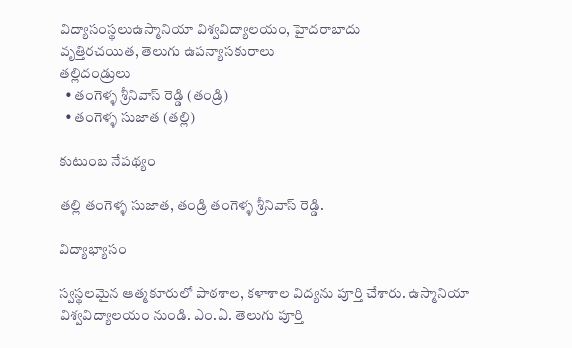విద్యాసంస్థలుఉస్మానియా విశ్వవిద్యాలయం, హైదరాబాదు
వృత్తిరచయిత, తెలుగు ఉపన్యాసకురాలు
తల్లిదండ్రులు
  • తంగెళ్ళ శ్రీనివాస్ రెడ్డి (తండ్రి)
  • తంగెళ్ళ సుజాత (తల్లి)

కుటుంబ నేపథ్యం

తల్లి తంగెళ్ళ సుజాత, తండ్రి తంగెళ్ళ శ్రీనివాస్ రెడ్డి.

విద్యాభ్యాసం

స్వస్థలమైన ఆత్మకూరులో పాఠశాల, కళాశాల విద్యను పూర్తి చేశారు. ఉస్మానియా విశ్వవిద్యాలయం నుండి. ఎం.ఏ. తెలుగు పూర్తి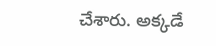చేశారు. అక్కడే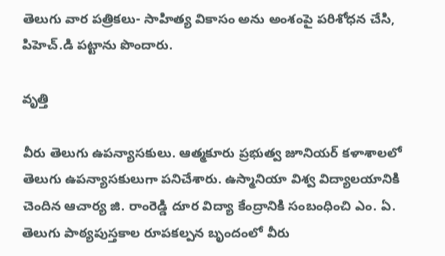తెలుగు వార పత్రికలు- సాహిత్య వికాసం అను అంశంపై పరిశోధన చేసి, పిహెచ్.డి పట్టాను పొందారు.

వృత్తి

వీరు తెలుగు ఉపన్యాసకులు. ఆత్మకూరు ప్రభుత్వ జూనియర్ కళాశాలలో తెలుగు ఉపన్యాసకులుగా పనిచేశారు. ఉస్మానియా విశ్వ విద్యాలయానికి చెందిన ఆచార్య జి. రాంరెడ్డి దూర విద్యా కేంద్రానికి సంబంధించి ఎం. ఏ. తెలుగు పాఠ్యపుస్తకాల రూపకల్పన బృందంలో వీరు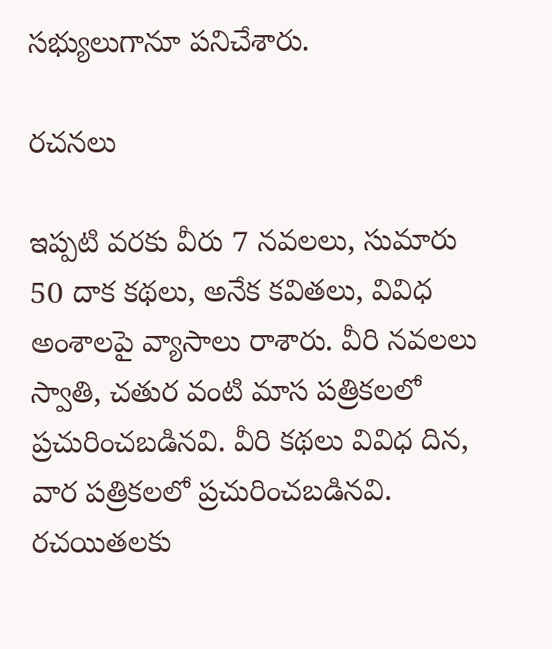సభ్యులుగానూ పనిచేశారు.

రచనలు

ఇప్పటి వరకు వీరు 7 నవలలు, సుమారు 50 దాక కథలు, అనేక కవితలు, వివిధ అంశాలపై వ్యాసాలు రాశారు. వీరి నవలలు స్వాతి, చతుర వంటి మాస పత్రికలలో ప్రచురించబడినవి. వీరి కథలు వివిధ దిన, వార పత్రికలలో ప్రచురించబడినవి. రచయితలకు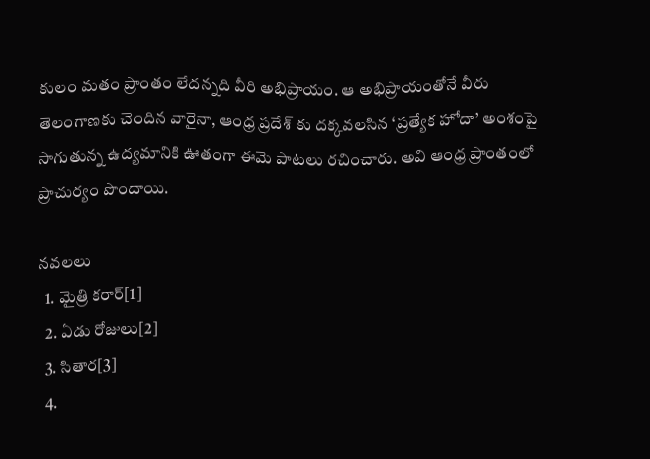కులం మతం ప్రాంతం లేదన్నది వీరి అభిప్రాయం. ఆ అభిప్రాయంతోనే వీరు తెలంగాణకు చెందిన వారైనా, ఆంధ్ర ప్రదేశ్ కు దక్కవలసిన ‘ప్రత్యేక హోదా’ అంశంపై సాగుతున్న ఉద్యమానికి ఊతంగా ఈమె పాటలు రచించారు. అవి ఆంధ్ర ప్రాంతంలో ప్రాచుర్యం పొందాయి.

నవలలు
  1. మైత్రి కరార్[1]
  2. ఏడు రోజులు[2]
  3. సితార[3]
  4.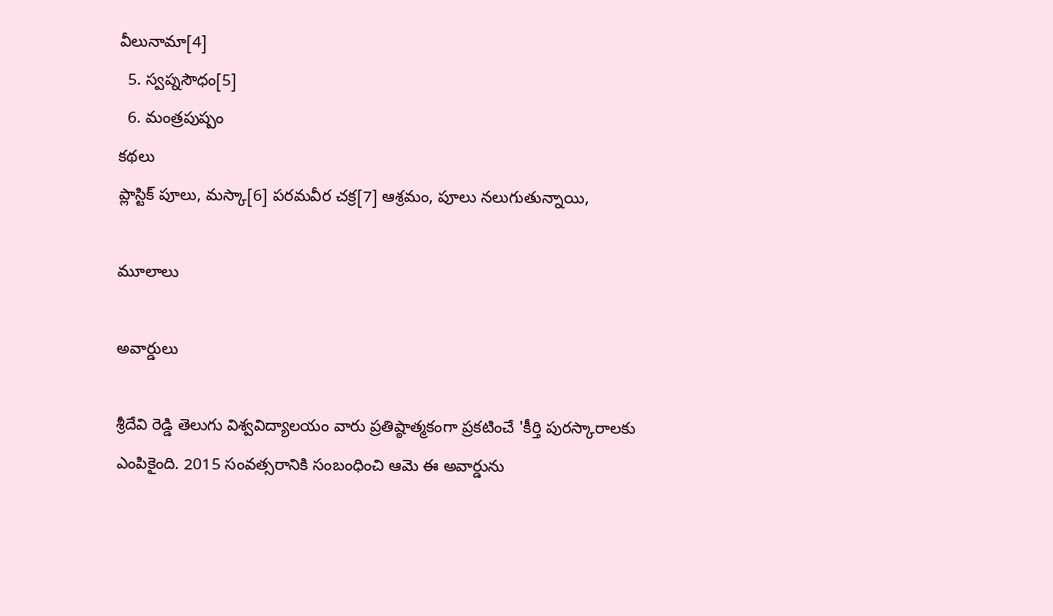వీలునామా[4]
  5. స్వప్నసౌధం[5]
  6. మంత్రపుష్పం
కథలు
ప్లాస్టిక్ పూలు, మస్కా[6] పరమవీర చక్ర[7] ఆశ్రమం, పూలు నలుగుతున్నాయి,

మూలాలు

అవార్డులు

శ్రీదేవి రెడ్డి తెలుగు విశ్వవిద్యాలయం వారు ప్రతిష్ఠాత్మకంగా ప్రకటించే 'కీర్తి పురస్కారాలకు ఎంపికైంది. 2015 సంవత్సరానికి సంబంధించి ఆమె ఈ అవార్డును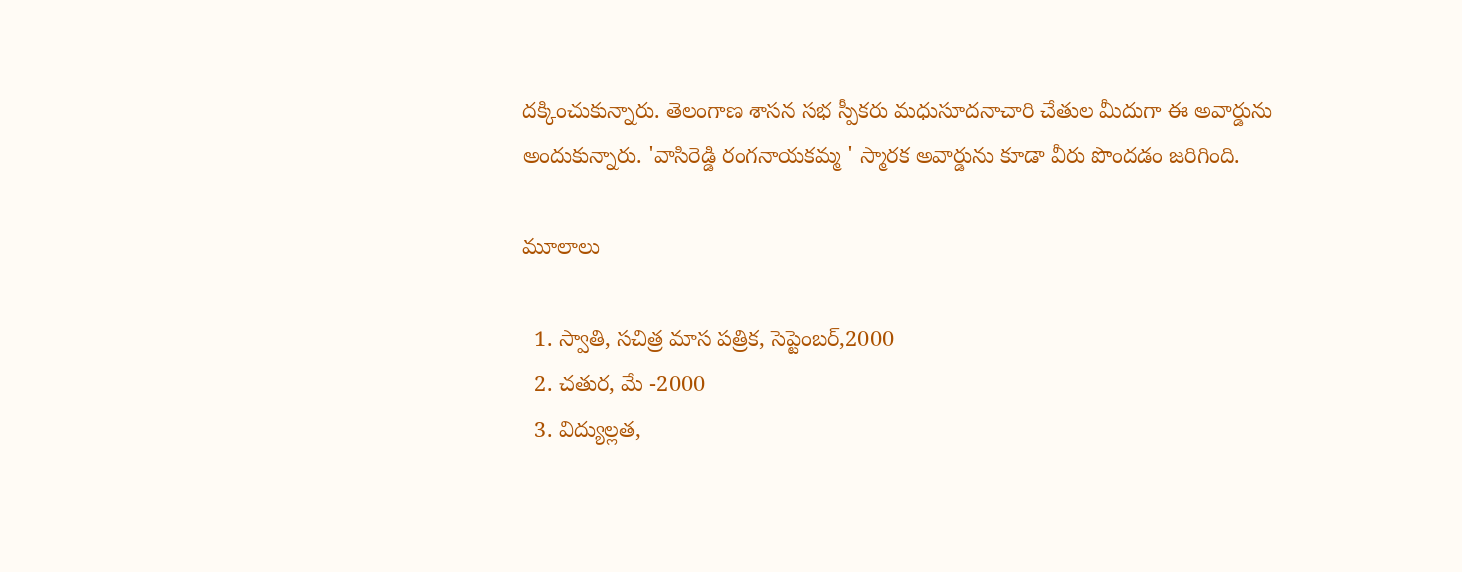దక్కించుకున్నారు. తెలంగాణ శాసన సభ స్పీకరు మధుసూదనాచారి చేతుల మీదుగా ఈ అవార్డును అందుకున్నారు. 'వాసిరెడ్డి రంగనాయకమ్మ ' స్మారక అవార్డును కూడా వీరు పొందడం జరిగింది.

మూలాలు

  1. స్వాతి, సచిత్ర మాస పత్రిక, సెప్టెంబర్,2000
  2. చతుర, మే -2000
  3. విద్యుల్లత,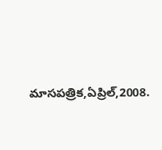మాసపత్రిక,ఏప్రిల్,2008.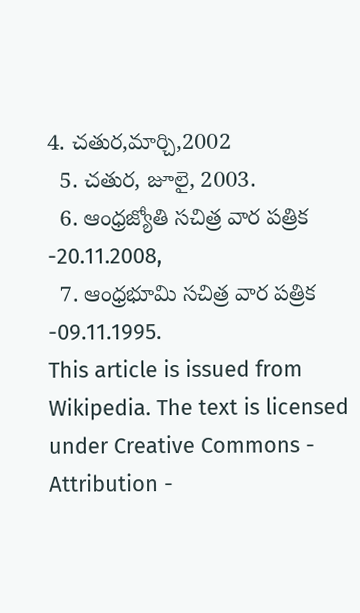4. చతుర,మార్చి,2002
  5. చతుర, జూలై, 2003.
  6. ఆంధ్రజ్యోతి సచిత్ర వార పత్రిక -20.11.2008,
  7. ఆంధ్రభూమి సచిత్ర వార పత్రిక -09.11.1995.
This article is issued from Wikipedia. The text is licensed under Creative Commons - Attribution -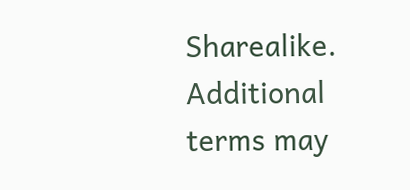Sharealike. Additional terms may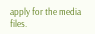apply for the media files.